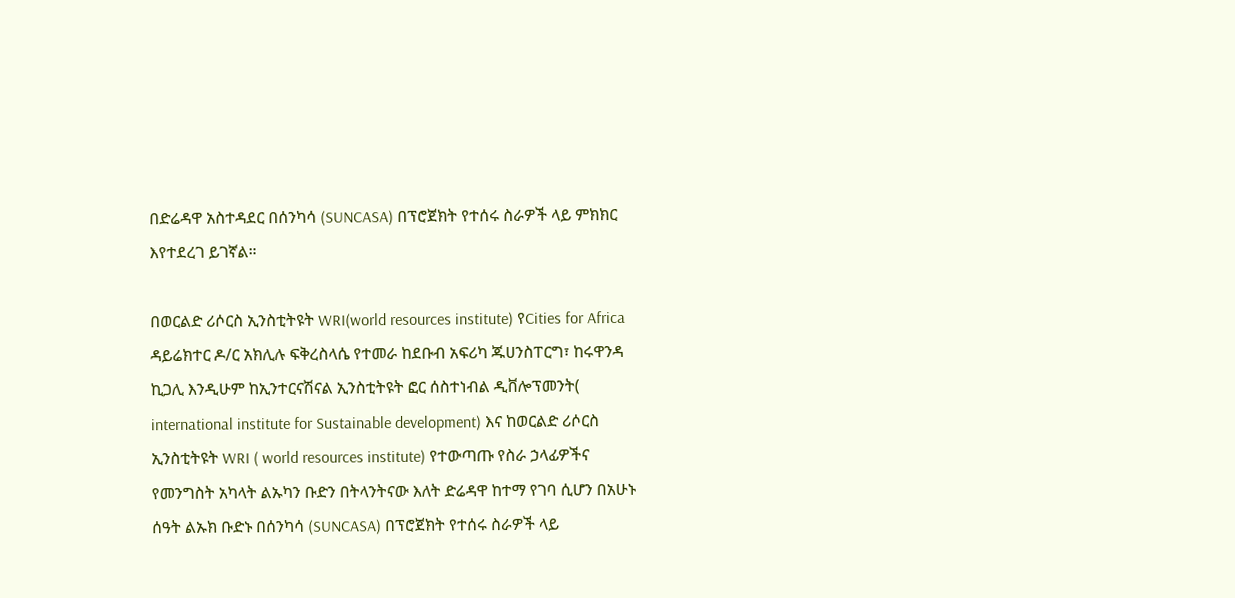በድሬዳዋ አስተዳደር በሰንካሳ (SUNCASA) በፕሮጀክት የተሰሩ ስራዎች ላይ ምክክር እየተደረገ ይገኛል።

በወርልድ ሪሶርስ ኢንስቲትዩት WRI(world resources institute) የCities for Africa ዳይሬክተር ዶ/ር አክሊሉ ፍቅረስላሴ የተመራ ከደቡብ አፍሪካ ጁሀንስፐርግ፣ ከሩዋንዳ ኪጋሊ እንዲሁም ከኢንተርናሽናል ኢንስቲትዩት ፎር ሰስተነብል ዲቨሎፕመንት( international institute for Sustainable development) እና ከወርልድ ሪሶርስ ኢንስቲትዩት WRI ( world resources institute) የተውጣጡ የስራ ኃላፊዎችና የመንግስት አካላት ልኡካን ቡድን በትላንትናው እለት ድሬዳዋ ከተማ የገባ ሲሆን በአሁኑ ሰዓት ልኡክ ቡድኑ በሰንካሳ (SUNCASA) በፕሮጀክት የተሰሩ ስራዎች ላይ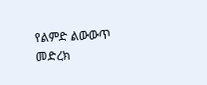የልምድ ልውውጥ መድረክ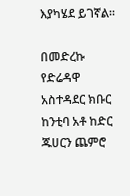እያካሄደ ይገኛል።

በመድረኩ የድሬዳዋ አስተዳደር ክቡር ከንቲባ አቶ ከድር ጁሀርን ጨምሮ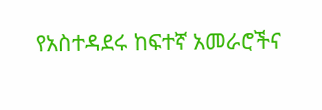የአስተዳደሩ ከፍተኛ አመራሮችና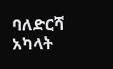ባለድርሻ አካላት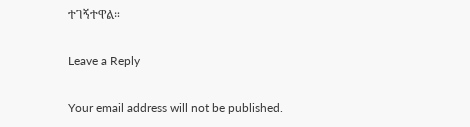ተገኝተዋል።

Leave a Reply

Your email address will not be published.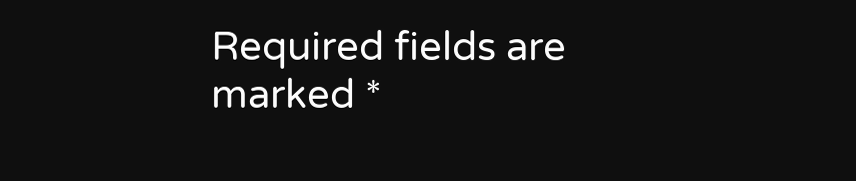Required fields are marked *